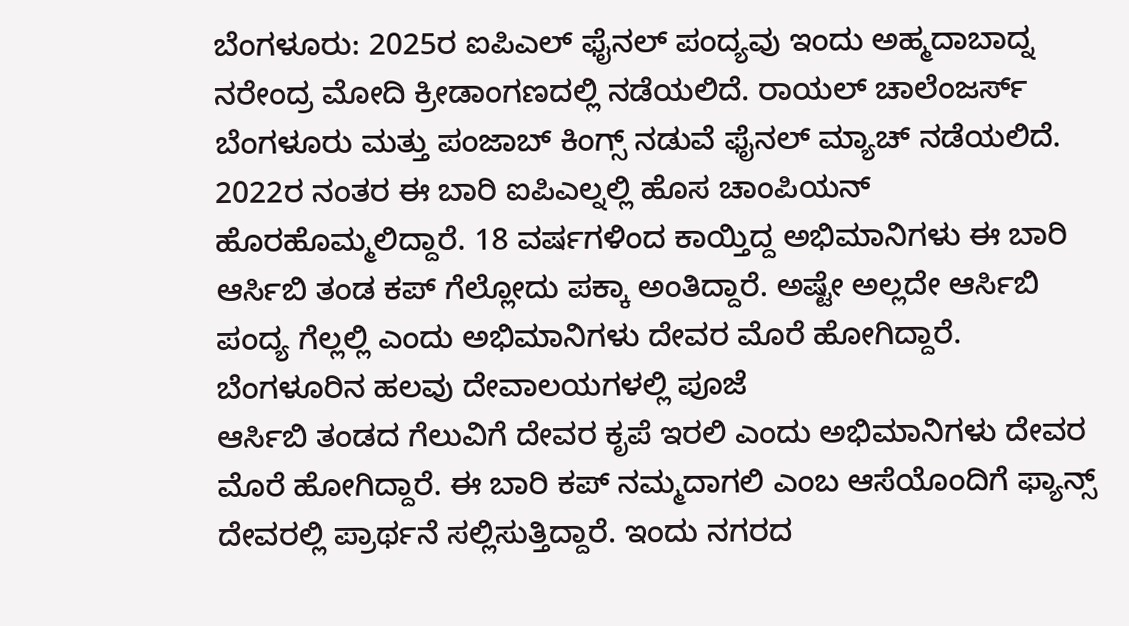ಬೆಂಗಳೂರು: 2025ರ ಐಪಿಎಲ್ ಫೈನಲ್ ಪಂದ್ಯವು ಇಂದು ಅಹ್ಮದಾಬಾದ್ನ ನರೇಂದ್ರ ಮೋದಿ ಕ್ರೀಡಾಂಗಣದಲ್ಲಿ ನಡೆಯಲಿದೆ. ರಾಯಲ್ ಚಾಲೆಂಜರ್ಸ್ ಬೆಂಗಳೂರು ಮತ್ತು ಪಂಜಾಬ್ ಕಿಂಗ್ಸ್ ನಡುವೆ ಫೈನಲ್ ಮ್ಯಾಚ್ ನಡೆಯಲಿದೆ. 2022ರ ನಂತರ ಈ ಬಾರಿ ಐಪಿಎಲ್ನಲ್ಲಿ ಹೊಸ ಚಾಂಪಿಯನ್ ಹೊರಹೊಮ್ಮಲಿದ್ದಾರೆ. 18 ವರ್ಷಗಳಿಂದ ಕಾಯ್ತಿದ್ದ ಅಭಿಮಾನಿಗಳು ಈ ಬಾರಿ ಆರ್ಸಿಬಿ ತಂಡ ಕಪ್ ಗೆಲ್ಲೋದು ಪಕ್ಕಾ ಅಂತಿದ್ದಾರೆ. ಅಷ್ಟೇ ಅಲ್ಲದೇ ಆರ್ಸಿಬಿ ಪಂದ್ಯ ಗೆಲ್ಲಲ್ಲಿ ಎಂದು ಅಭಿಮಾನಿಗಳು ದೇವರ ಮೊರೆ ಹೋಗಿದ್ದಾರೆ.
ಬೆಂಗಳೂರಿನ ಹಲವು ದೇವಾಲಯಗಳಲ್ಲಿ ಪೂಜೆ
ಆರ್ಸಿಬಿ ತಂಡದ ಗೆಲುವಿಗೆ ದೇವರ ಕೃಪೆ ಇರಲಿ ಎಂದು ಅಭಿಮಾನಿಗಳು ದೇವರ ಮೊರೆ ಹೋಗಿದ್ದಾರೆ. ಈ ಬಾರಿ ಕಪ್ ನಮ್ಮದಾಗಲಿ ಎಂಬ ಆಸೆಯೊಂದಿಗೆ ಫ್ಯಾನ್ಸ್ ದೇವರಲ್ಲಿ ಪ್ರಾರ್ಥನೆ ಸಲ್ಲಿಸುತ್ತಿದ್ದಾರೆ. ಇಂದು ನಗರದ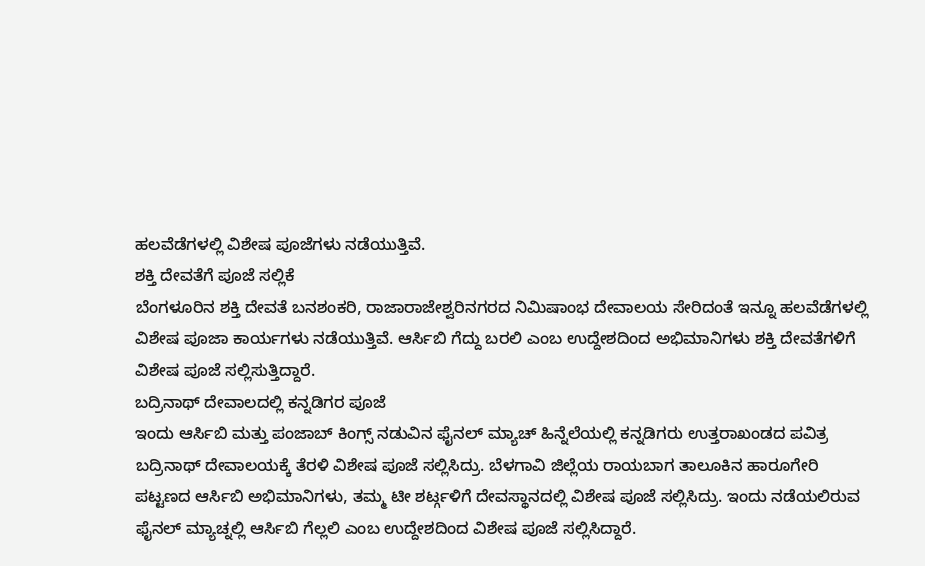ಹಲವೆಡೆಗಳಲ್ಲಿ ವಿಶೇಷ ಪೂಜೆಗಳು ನಡೆಯುತ್ತಿವೆ.
ಶಕ್ತಿ ದೇವತೆಗೆ ಪೂಜೆ ಸಲ್ಲಿಕೆ
ಬೆಂಗಳೂರಿನ ಶಕ್ತಿ ದೇವತೆ ಬನಶಂಕರಿ, ರಾಜಾರಾಜೇಶ್ವರಿನಗರದ ನಿಮಿಷಾಂಭ ದೇವಾಲಯ ಸೇರಿದಂತೆ ಇನ್ನೂ ಹಲವೆಡೆಗಳಲ್ಲಿ ವಿಶೇಷ ಪೂಜಾ ಕಾರ್ಯಗಳು ನಡೆಯುತ್ತಿವೆ. ಆರ್ಸಿಬಿ ಗೆದ್ದು ಬರಲಿ ಎಂಬ ಉದ್ದೇಶದಿಂದ ಅಭಿಮಾನಿಗಳು ಶಕ್ತಿ ದೇವತೆಗಳಿಗೆ ವಿಶೇಷ ಪೂಜೆ ಸಲ್ಲಿಸುತ್ತಿದ್ದಾರೆ.
ಬದ್ರಿನಾಥ್ ದೇವಾಲದಲ್ಲಿ ಕನ್ನಡಿಗರ ಪೂಜೆ
ಇಂದು ಆರ್ಸಿಬಿ ಮತ್ತು ಪಂಜಾಬ್ ಕಿಂಗ್ಸ್ ನಡುವಿನ ಫೈನಲ್ ಮ್ಯಾಚ್ ಹಿನ್ನೆಲೆಯಲ್ಲಿ ಕನ್ನಡಿಗರು ಉತ್ತರಾಖಂಡದ ಪವಿತ್ರ ಬದ್ರಿನಾಥ್ ದೇವಾಲಯಕ್ಕೆ ತೆರಳಿ ವಿಶೇಷ ಪೂಜೆ ಸಲ್ಲಿಸಿದ್ರು. ಬೆಳಗಾವಿ ಜಿಲ್ಲೆಯ ರಾಯಬಾಗ ತಾಲೂಕಿನ ಹಾರೂಗೇರಿ ಪಟ್ಟಣದ ಆರ್ಸಿಬಿ ಅಭಿಮಾನಿಗಳು, ತಮ್ಮ ಟೀ ಶರ್ಟ್ಗಳಿಗೆ ದೇವಸ್ಥಾನದಲ್ಲಿ ವಿಶೇಷ ಪೂಜೆ ಸಲ್ಲಿಸಿದ್ರು. ಇಂದು ನಡೆಯಲಿರುವ ಫೈನಲ್ ಮ್ಯಾಚ್ನಲ್ಲಿ ಆರ್ಸಿಬಿ ಗೆಲ್ಲಲಿ ಎಂಬ ಉದ್ದೇಶದಿಂದ ವಿಶೇಷ ಪೂಜೆ ಸಲ್ಲಿಸಿದ್ದಾರೆ.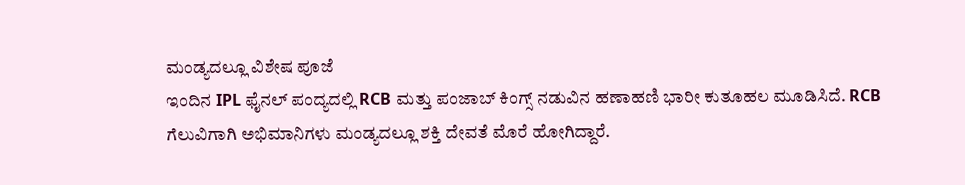ಮಂಡ್ಯದಲ್ಲೂ ವಿಶೇಷ ಪೂಜೆ
ಇಂದಿನ IPL ಫೈನಲ್ ಪಂದ್ಯದಲ್ಲಿ RCB ಮತ್ತು ಪಂಜಾಬ್ ಕಿಂಗ್ಸ್ ನಡುವಿನ ಹಣಾಹಣಿ ಭಾರೀ ಕುತೂಹಲ ಮೂಡಿಸಿದೆ. RCB ಗೆಲುವಿಗಾಗಿ ಅಭಿಮಾನಿಗಳು ಮಂಡ್ಯದಲ್ಲೂ ಶಕ್ತಿ ದೇವತೆ ಮೊರೆ ಹೋಗಿದ್ದಾರೆ.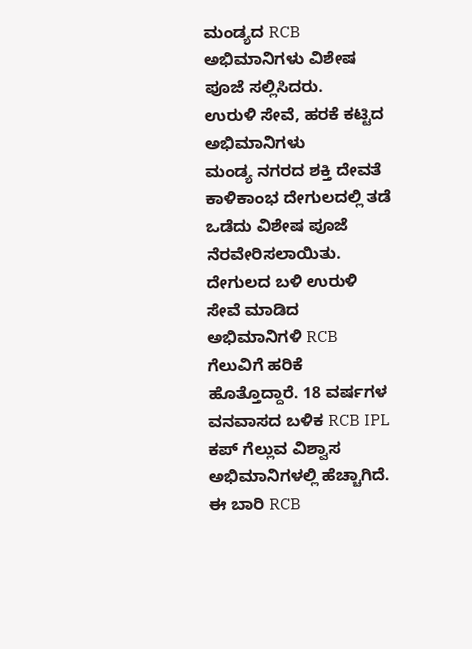ಮಂಡ್ಯದ RCB ಅಭಿಮಾನಿಗಳು ವಿಶೇಷ ಪೂಜೆ ಸಲ್ಲಿಸಿದರು.
ಉರುಳಿ ಸೇವೆ, ಹರಕೆ ಕಟ್ಟಿದ ಅಭಿಮಾನಿಗಳು
ಮಂಡ್ಯ ನಗರದ ಶಕ್ತಿ ದೇವತೆ ಕಾಳಿಕಾಂಭ ದೇಗುಲದಲ್ಲಿ ತಡೆ ಒಡೆದು ವಿಶೇಷ ಪೂಜೆ ನೆರವೇರಿಸಲಾಯಿತು. ದೇಗುಲದ ಬಳಿ ಉರುಳಿ ಸೇವೆ ಮಾಡಿದ ಅಭಿಮಾನಿಗಳಿ RCB ಗೆಲುವಿಗೆ ಹರಿಕೆ ಹೊತ್ತೊದ್ದಾರೆ. 18 ವರ್ಷಗಳ ವನವಾಸದ ಬಳಿಕ RCB IPL ಕಪ್ ಗೆಲ್ಲುವ ವಿಶ್ವಾಸ ಅಭಿಮಾನಿಗಳಲ್ಲಿ ಹೆಚ್ಚಾಗಿದೆ. ಈ ಬಾರಿ RCB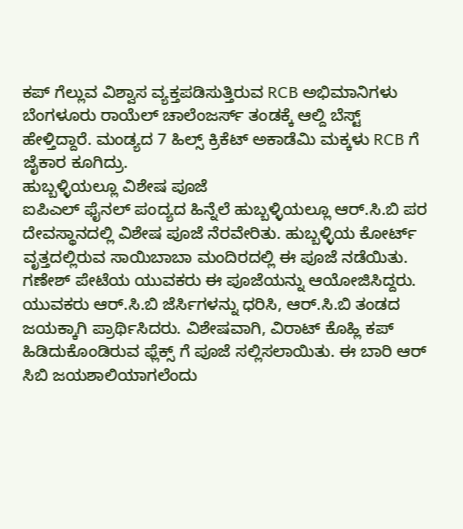ಕಪ್ ಗೆಲ್ಲುವ ವಿಶ್ವಾಸ ವ್ಯಕ್ತಪಡಿಸುತ್ತಿರುವ RCB ಅಭಿಮಾನಿಗಳು ಬೆಂಗಳೂರು ರಾಯೆಲ್ ಚಾಲೆಂಜರ್ಸ್ ತಂಡಕ್ಕೆ ಆಲ್ದಿ ಬೆಸ್ಟ್ ಹೇಳ್ತಿದ್ದಾರೆ. ಮಂಡ್ಯದ 7 ಹಿಲ್ಸ್ ಕ್ರಿಕೆಟ್ ಅಕಾಡೆಮಿ ಮಕ್ಕಳು RCB ಗೆ ಜೈಕಾರ ಕೂಗಿದ್ರು.
ಹುಬ್ಬಳ್ಳಿಯಲ್ಲೂ ವಿಶೇಷ ಪೂಜೆ
ಐಪಿಎಲ್ ಫೈನಲ್ ಪಂದ್ಯದ ಹಿನ್ನೆಲೆ ಹುಬ್ಬಳ್ಳಿಯಲ್ಲೂ ಆರ್.ಸಿ.ಬಿ ಪರ ದೇವಸ್ಥಾನದಲ್ಲಿ ವಿಶೇಷ ಪೂಜೆ ನೆರವೇರಿತು. ಹುಬ್ಬಳ್ಳಿಯ ಕೋರ್ಟ್ ವೃತ್ತದಲ್ಲಿರುವ ಸಾಯಿಬಾಬಾ ಮಂದಿರದಲ್ಲಿ ಈ ಪೂಜೆ ನಡೆಯಿತು. ಗಣೇಶ್ ಪೇಟೆಯ ಯುವಕರು ಈ ಪೂಜೆಯನ್ನು ಆಯೋಜಿಸಿದ್ದರು. ಯುವಕರು ಆರ್.ಸಿ.ಬಿ ಜೆರ್ಸಿಗಳನ್ನು ಧರಿಸಿ, ಆರ್.ಸಿ.ಬಿ ತಂಡದ ಜಯಕ್ಕಾಗಿ ಪ್ರಾರ್ಥಿಸಿದರು. ವಿಶೇಷವಾಗಿ, ವಿರಾಟ್ ಕೊಹ್ಲಿ ಕಪ್ ಹಿಡಿದುಕೊಂಡಿರುವ ಫ್ಲೆಕ್ಸ್ ಗೆ ಪೂಜೆ ಸಲ್ಲಿಸಲಾಯಿತು. ಈ ಬಾರಿ ಆರ್ ಸಿಬಿ ಜಯಶಾಲಿಯಾಗಲೆಂದು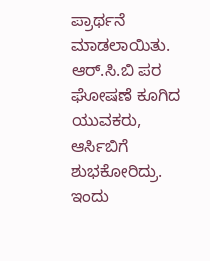ಪ್ರಾರ್ಥನೆ ಮಾಡಲಾಯಿತು. ಆರ್.ಸಿ.ಬಿ ಪರ ಘೋಷಣೆ ಕೂಗಿದ ಯುವಕರು, ಆರ್ಸಿಬಿಗೆ ಶುಭಕೋರಿದ್ರು. ಇಂದು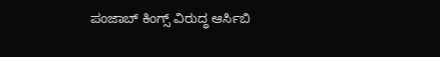ಪಂಜಾಬ್ ಕಿಂಗ್ಸ್ ವಿರುದ್ಧ ಆರ್ಸಿಬಿ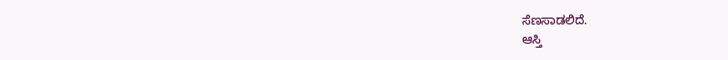ಸೆಣಸಾಡಲಿದೆ.
ಆಸ್ತಿ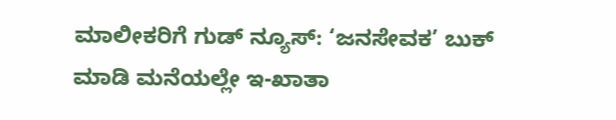ಮಾಲೀಕರಿಗೆ ಗುಡ್ ನ್ಯೂಸ್: ‘ಜನಸೇವಕ’ ಬುಕ್ ಮಾಡಿ ಮನೆಯಲ್ಲೇ ಇ-ಖಾತಾ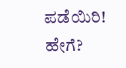ಪಡೆಯಿರಿ! ಹೇಗೆ?